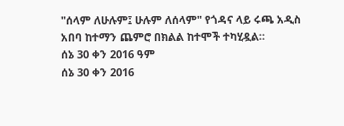"ሰላም ለሁሉም፤ ሁሉም ለሰላም" የጎዳና ላይ ሩጫ አዲስ አበባ ከተማን ጨምሮ በክልል ከተሞች ተካሂዷል።
ሰኔ 30 ቀን 2016 ዓም
ሰኔ 30 ቀን 2016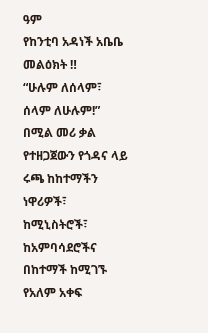ዓም
የከንቲባ አዳነች አቤቤ መልዕክት ‼
“ሁሉም ለሰላም፣ ሰላም ለሁሉም!” በሚል መሪ ቃል የተዘጋጀውን የጎዳና ላይ ሩጫ ከከተማችን ነዋሪዎች፣ ከሚኒስትሮች፣ ከአምባሳደሮችና በከተማች ከሚገኙ የአለም አቀፍ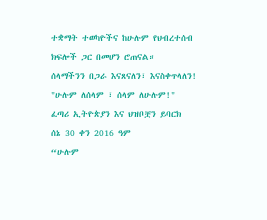ተቋማት ተወካዮችና ከሁሉም የህብረተሰብ ክፍሎች ጋር በመሆን ሮጠናል።
ሰላማችንን በጋራ እናጸናለን፣ እናስቀጥላለን!
"ሁሉም ለሰላም ፣ ሰላም ለሁሉም!"
ፈጣሪ ኢትዮጵያን እና ህዝቦቿን ይባርክ
ሰኔ 30 ቀን 2016 ዓም
“ሁሉም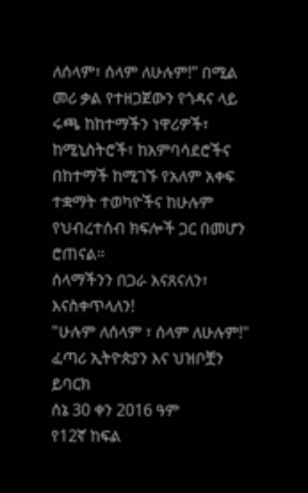ለሰላም፣ ሰላም ለሁሉም!” በሚል መሪ ቃል የተዘጋጀውን የጎዳና ላይ ሩጫ ከከተማችን ነዋሪዎች፣ ከሚኒስትሮች፣ ከአምባሳደሮችና በከተማች ከሚገኙ የአለም አቀፍ ተቋማት ተወካዮችና ከሁሉም የህብረተሰብ ክፍሎች ጋር በመሆን ሮጠናል።
ሰላማችንን በጋራ እናጸናለን፣ እናስቀጥላለን!
"ሁሉም ለሰላም ፣ ሰላም ለሁሉም!"
ፈጣሪ ኢትዮጵያን እና ህዝቦቿን ይባርክ
ሰኔ 30 ቀን 2016 ዓም
የ12ኛ ከፍል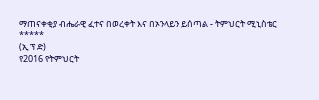ማጠናቀቂያ ብሔራዊ ፈተና በወረቀት እና በኦንላይን ይሰጣል - ትምህርት ሚኒስቴር
*****
(ኢ ፕ ድ)
የ2016 የትምህርት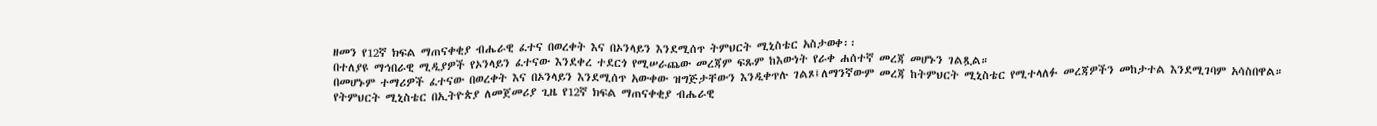ዘመን የ12ኛ ክፍል ማጠናቀቂያ ብሔራዊ ፈተና በወረቀት እና በኦንላይን እንደሚሰጥ ትምህርት ሚኒስቴር አስታወቀ፡፡
በተለያዩ ማኅበራዊ ሚዲያዎች የኦንላይን ፈተናው እንደቀረ ተደርጎ የሚሠራጨው መረጃም ፍጹም ከእውነት የራቀ ሐሰተኛ መረጃ መሆኑን ገልጿል።
በመሆኑም ተማሪዎች ፈተናው በወረቀት እና በኦንላይን እንደሚሰጥ አውቀው ዝግጅታቸውን እንዲቀጥሉ ገልጾ፤ለማንኛውም መረጃ ከትምህርት ሚኒስቴር የሚተላለፉ መረጃዎችን መከታተል እንደሚገባም አሳስበዋል።
የትምህርት ሚኒስቴር በኢትዮጵያ ለመጀመሪያ ጊዜ የ12ኛ ክፍል ማጠናቀቂያ ብሔራዊ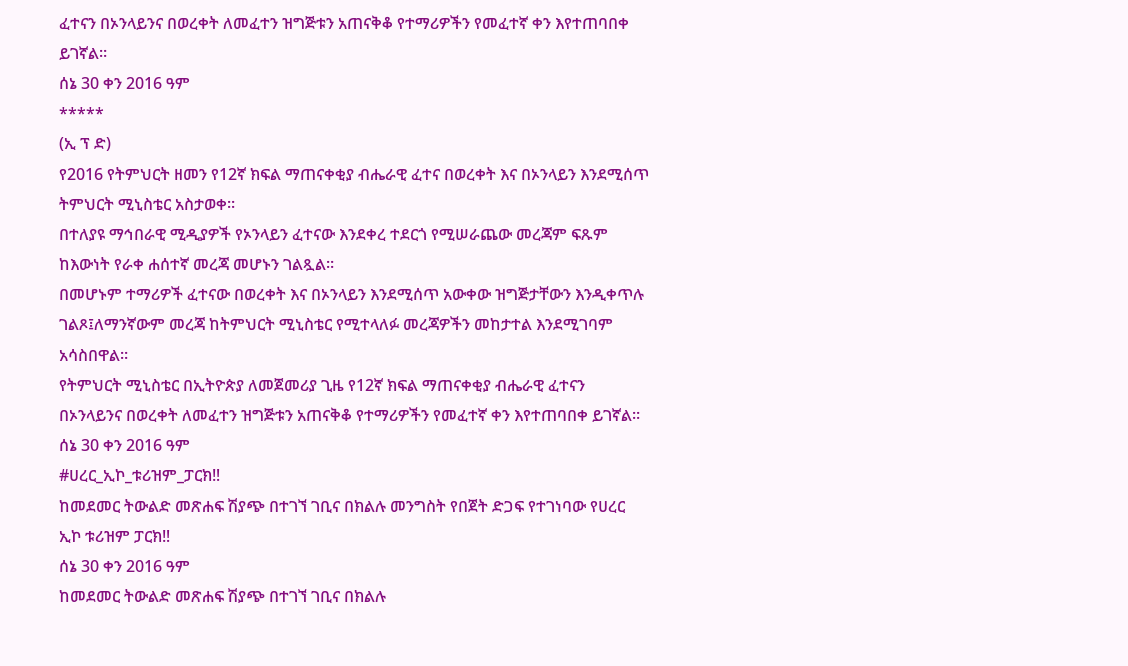ፈተናን በኦንላይንና በወረቀት ለመፈተን ዝግጅቱን አጠናቅቆ የተማሪዎችን የመፈተኛ ቀን እየተጠባበቀ ይገኛል።
ሰኔ 30 ቀን 2016 ዓም
*****
(ኢ ፕ ድ)
የ2016 የትምህርት ዘመን የ12ኛ ክፍል ማጠናቀቂያ ብሔራዊ ፈተና በወረቀት እና በኦንላይን እንደሚሰጥ ትምህርት ሚኒስቴር አስታወቀ፡፡
በተለያዩ ማኅበራዊ ሚዲያዎች የኦንላይን ፈተናው እንደቀረ ተደርጎ የሚሠራጨው መረጃም ፍጹም ከእውነት የራቀ ሐሰተኛ መረጃ መሆኑን ገልጿል።
በመሆኑም ተማሪዎች ፈተናው በወረቀት እና በኦንላይን እንደሚሰጥ አውቀው ዝግጅታቸውን እንዲቀጥሉ ገልጾ፤ለማንኛውም መረጃ ከትምህርት ሚኒስቴር የሚተላለፉ መረጃዎችን መከታተል እንደሚገባም አሳስበዋል።
የትምህርት ሚኒስቴር በኢትዮጵያ ለመጀመሪያ ጊዜ የ12ኛ ክፍል ማጠናቀቂያ ብሔራዊ ፈተናን በኦንላይንና በወረቀት ለመፈተን ዝግጅቱን አጠናቅቆ የተማሪዎችን የመፈተኛ ቀን እየተጠባበቀ ይገኛል።
ሰኔ 30 ቀን 2016 ዓም
#ሀረር_ኢኮ_ቱሪዝም_ፓርክ‼
ከመደመር ትውልድ መጽሐፍ ሽያጭ በተገኘ ገቢና በክልሉ መንግስት የበጀት ድጋፍ የተገነባው የሀረር ኢኮ ቱሪዝም ፓርክ‼
ሰኔ 30 ቀን 2016 ዓም
ከመደመር ትውልድ መጽሐፍ ሽያጭ በተገኘ ገቢና በክልሉ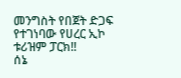መንግስት የበጀት ድጋፍ የተገነባው የሀረር ኢኮ ቱሪዝም ፓርክ‼
ሰኔ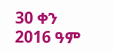30 ቀን 2016 ዓም